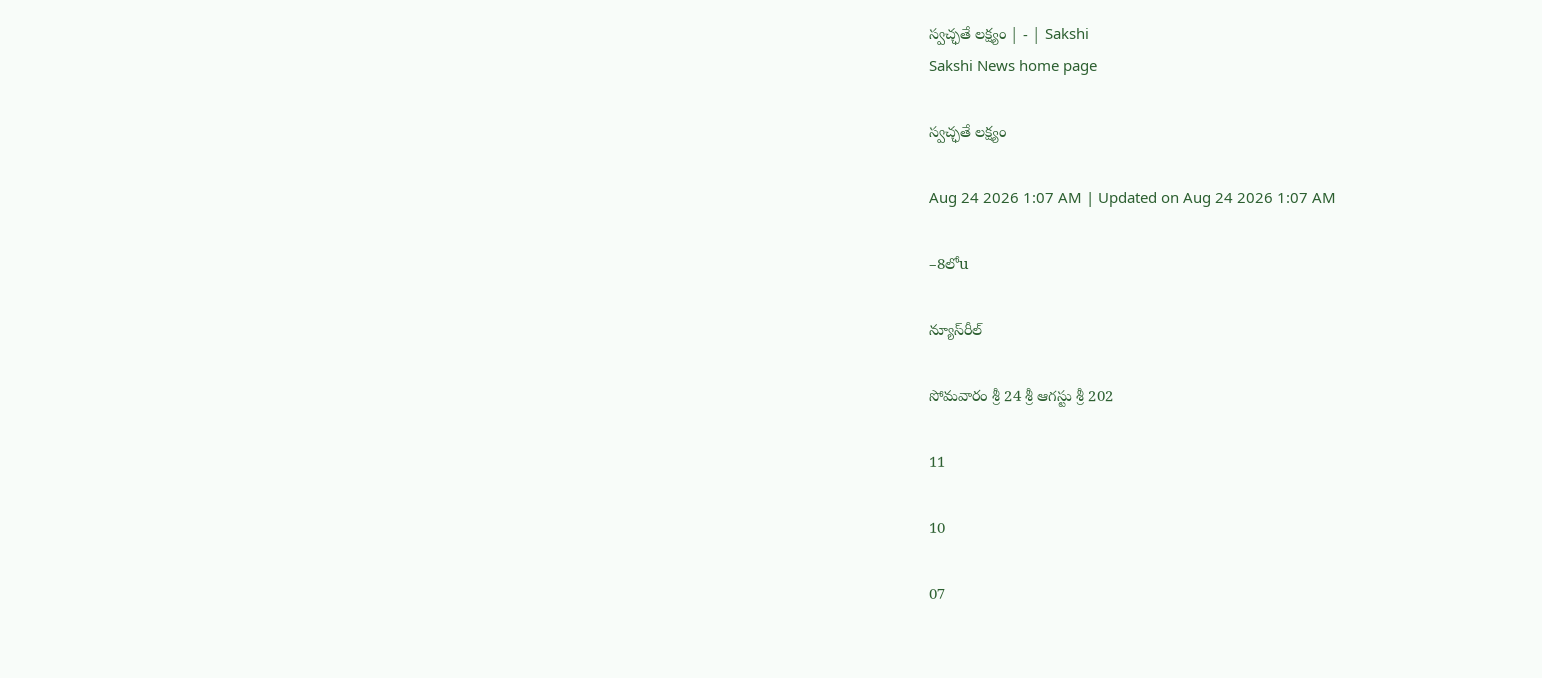స్వచ్ఛతే లక్ష్యం | - | Sakshi
Sakshi News home page

స్వచ్ఛతే లక్ష్యం

Aug 24 2026 1:07 AM | Updated on Aug 24 2026 1:07 AM

–8లోu

న్యూస్‌రీల్‌

సోమవారం శ్రీ 24 శ్రీ ఆగస్టు శ్రీ 202

11

10

07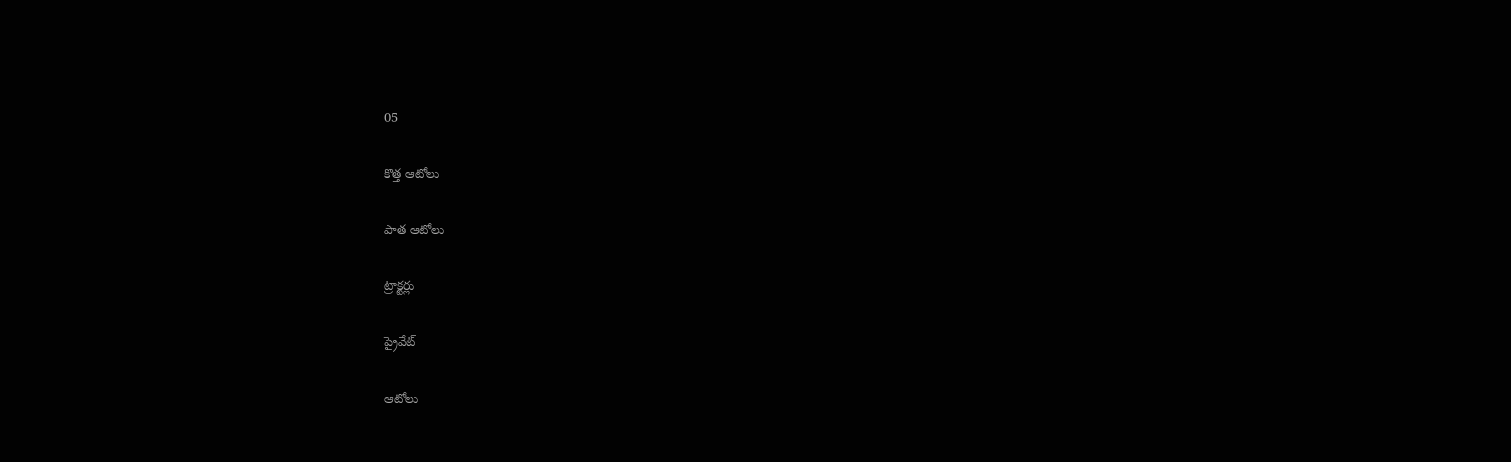05

కొత్త ఆటోలు

పాత ఆటోలు

ట్రాక్టర్లు

ప్రైవేట్‌

ఆటోలు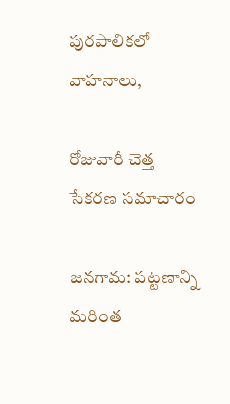పురపాలికలో వాహనాలు,

రోజువారీ చెత్త సేకరణ సమాచారం

జనగామ: పట్టణాన్ని మరింత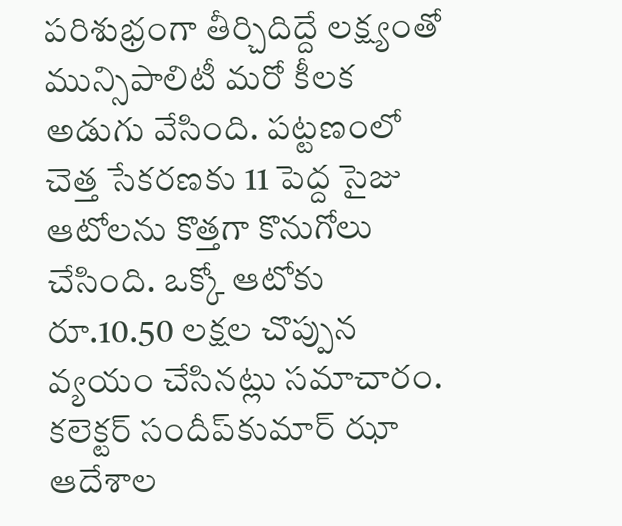పరిశుభ్రంగా తీర్చిదిద్దే లక్ష్యంతో మున్సిపాలిటీ మరో కీలక అడుగు వేసింది. పట్టణంలో చెత్త సేకరణకు 11 పెద్ద సైజు ఆటోలను కొత్తగా కొనుగోలు చేసింది. ఒక్కో ఆటోకు రూ.10.50 లక్షల చొప్పున వ్యయం చేసినట్లు సమాచారం. కలెక్టర్‌ సందీప్‌కుమార్‌ ఝా ఆదేశాల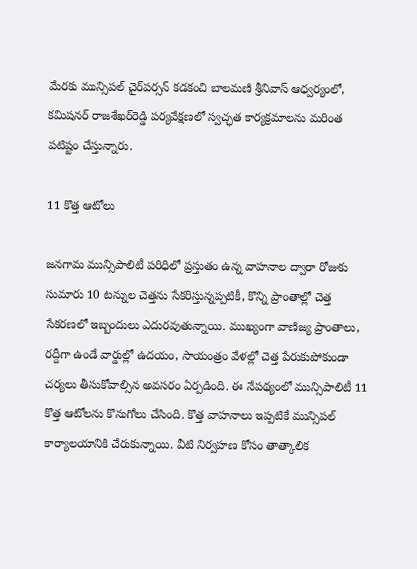మేరకు మున్సిపల్‌ చైర్‌పర్సన్‌ కడకంచి బాలమణి శ్రీనివాస్‌ ఆధ్వర్యంలో, కమిషనర్‌ రాజశేఖర్‌రెడ్డి పర్యవేక్షణలో స్వచ్ఛత కార్యక్రమాలను మరింత పటిష్టం చేస్తున్నారు.

11 కొత్త ఆటోలు

జనగామ మున్సిపాలిటీ పరిధిలో ప్రస్తుతం ఉన్న వాహనాల ద్వారా రోజుకు సుమారు 10 టన్నుల చెత్తను సేకరిస్తున్నప్పటికీ, కొన్ని ప్రాంతాల్లో చెత్త సేకరణలో ఇబ్బందులు ఎదురవుతున్నాయి. ముఖ్యంగా వాణిజ్య ప్రాంతాలు, రద్దీగా ఉండే వార్డుల్లో ఉదయం, సాయంత్రం వేళల్లో చెత్త పేరుకుపోకుండా చర్యలు తీసుకోవాల్సిన అవసరం ఏర్పడింది. ఈ నేపథ్యంలో మున్సిపాలిటీ 11 కొత్త ఆటోలను కొనుగోలు చేసింది. కొత్త వాహనాలు ఇప్పటికే మున్సిపల్‌ కార్యాలయానికి చేరుకున్నాయి. వీటి నిర్వహణ కోసం తాత్కాలిక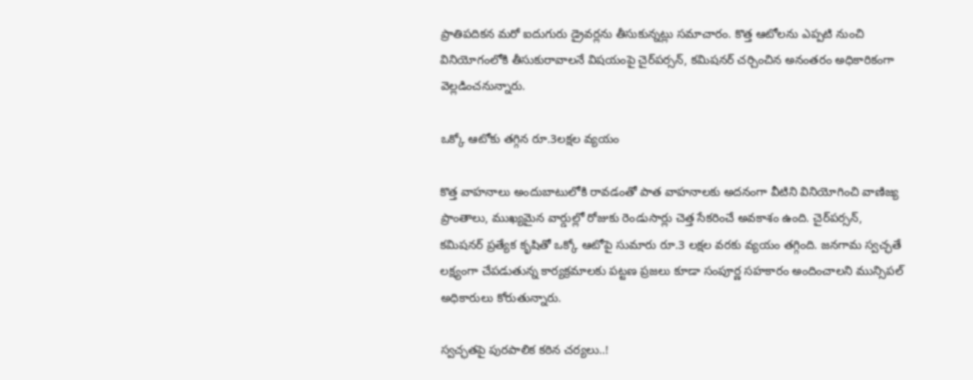ప్రాతిపదికన మరో ఐదుగురు డ్రైవర్లను తీసుకున్నట్లు సమాచారం. కొత్త ఆటోలను ఎప్పటి నుంచి వినియోగంలోకి తీసుకురావాలనే విషయంపై చైర్‌పర్సన్‌, కమిషనర్‌ చర్చించిన అనంతరం అధికారికంగా వెల్లడించనున్నారు.

ఒక్కో ఆటోకు తగ్గిన రూ.3లక్షల వ్యయం

కొత్త వాహనాలు అందుబాటులోకి రావడంతో పాత వాహనాలకు అదనంగా వీటిని వినియోగించి వాణిజ్య ప్రాంతాలు, ముఖ్యమైన వార్డుల్లో రోజుకు రెండుసార్లు చెత్త సేకరించే అవకాశం ఉంది. చైర్‌పర్సన్‌, కమిషనర్‌ ప్రత్యేక కృషితో ఒక్కో ఆటోపై సుమారు రూ.3 లక్షల వరకు వ్యయం తగ్గింది. జనగామ స్వచ్ఛతే లక్ష్యంగా చేపడుతున్న కార్యక్రమాలకు పట్టణ ప్రజలు కూడా సంపూర్ణ సహకారం అందించాలని మున్సిపల్‌ అధికారులు కోరుతున్నారు.

స్వచ్ఛతపై పురపాలిక కఠిన చర్యలు..!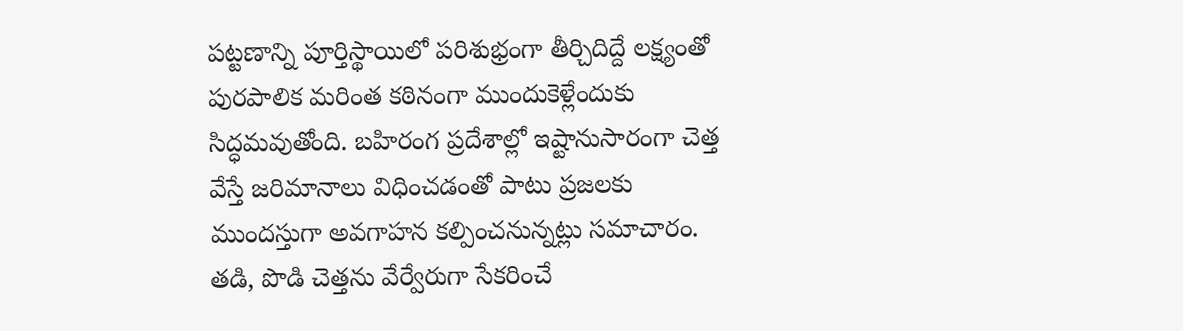పట్టణాన్ని పూర్తిస్థాయిలో పరిశుభ్రంగా తీర్చిదిద్దే లక్ష్యంతో పురపాలిక మరింత కఠినంగా ముందుకెళ్లేందుకు సిద్ధమవుతోంది. బహిరంగ ప్రదేశాల్లో ఇష్టానుసారంగా చెత్త వేస్తే జరిమానాలు విధించడంతో పాటు ప్రజలకు ముందస్తుగా అవగాహన కల్పించనున్నట్లు సమాచారం. తడి, పొడి చెత్తను వేర్వేరుగా సేకరించే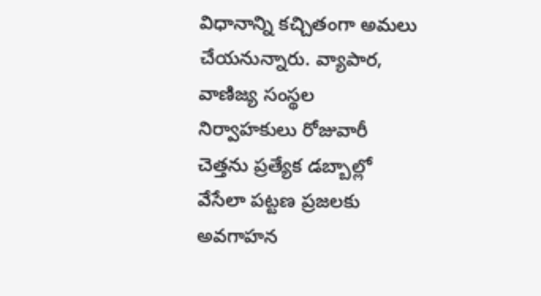విధానాన్ని కచ్చితంగా అమలు చేయనున్నారు. వ్యాపార, వాణిజ్య సంస్థల నిర్వాహకులు రోజువారీ చెత్తను ప్రత్యేక డబ్బాల్లో వేసేలా పట్టణ ప్రజలకు అవగాహన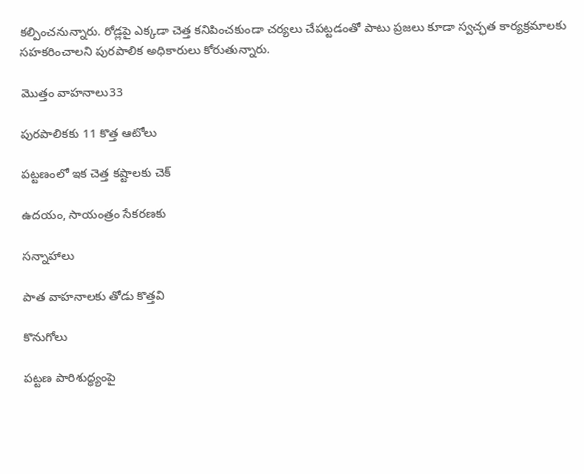కల్పించనున్నారు. రోడ్లపై ఎక్కడా చెత్త కనిపించకుండా చర్యలు చేపట్టడంతో పాటు ప్రజలు కూడా స్వచ్ఛత కార్యక్రమాలకు సహకరించాలని పురపాలిక అధికారులు కోరుతున్నారు.

మొత్తం వాహనాలు33

పురపాలికకు 11 కొత్త ఆటోలు

పట్టణంలో ఇక చెత్త కష్టాలకు చెక్‌

ఉదయం, సాయంత్రం సేకరణకు

సన్నాహాలు

పాత వాహనాలకు తోడు కొత్తవి

కొనుగోలు

పట్టణ పారిశుద్ధ్యంపై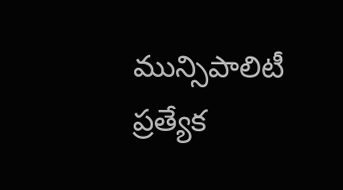మున్సిపాలిటీ ప్రత్యేక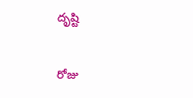దృష్టి

రోజు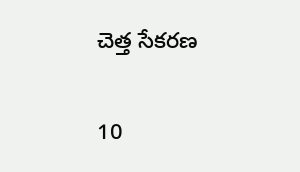చెత్త సేకరణ

10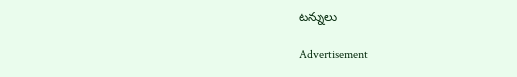టన్నులు

Advertisement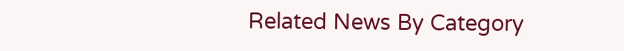Related News By Category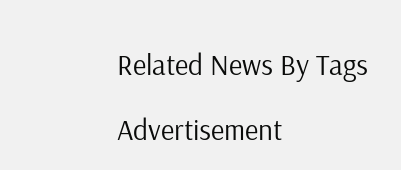Related News By Tags

Advertisement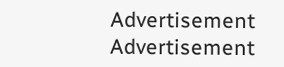Advertisement
Advertisement